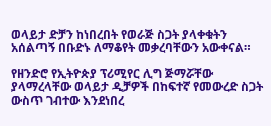ወላይታ ድቻን ከነበረበት የወራጅ ስጋት ያላቀቁትን አሰልጣኝ በቡድኑ ለማቆየት መቃረባቸውን አውቀናል።

የዘንድሮ የኢትዮጵያ ፕሪሚየር ሊግ ጅማሯቸው ያላማረላቸው ወላይታ ዲቻዎች በከፍተኛ የመውረድ ስጋት ውስጥ ገብተው እንደነበረ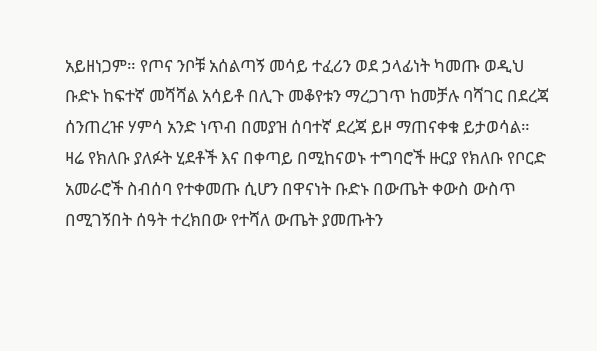አይዘነጋም። የጦና ንቦቹ አሰልጣኝ መሳይ ተፈሪን ወደ ኃላፊነት ካመጡ ወዲህ ቡድኑ ከፍተኛ መሻሻል አሳይቶ በሊጉ መቆየቱን ማረጋገጥ ከመቻሉ ባሻገር በደረጃ ሰንጠረዡ ሃምሳ አንድ ነጥብ በመያዝ ሰባተኛ ደረጃ ይዞ ማጠናቀቁ ይታወሳል።
ዛሬ የክለቡ ያለፉት ሂደቶች እና በቀጣይ በሚከናወኑ ተግባሮች ዙርያ የክለቡ የቦርድ አመራሮች ስብሰባ የተቀመጡ ሲሆን በዋናነት ቡድኑ በውጤት ቀውስ ውስጥ በሚገኝበት ሰዓት ተረክበው የተሻለ ውጤት ያመጡትን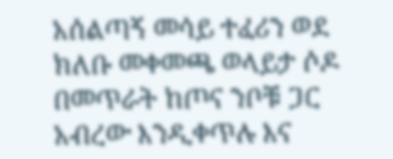አሰልጣኝ መሳይ ተፈሪን ወደ ክለቡ መቀመጫ ወላይታ ሶዶ በመጥራት ከጦና ንቦቹ ጋር አብረው እንዲቀጥሉ እና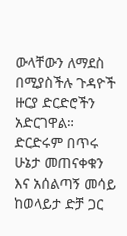ውላቸውን ለማደስ በሚያስችሉ ጉዳዮች ዙርያ ድርድሮችን አድርገዋል። ድርድሩም በጥሩ ሁኔታ መጠናቀቁን እና አሰልጣኝ መሳይ ከወላይታ ድቻ ጋር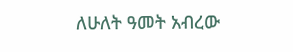ለሁለት ዓመት አብረው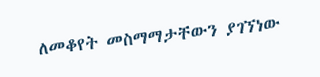ለመቆየት መስማማታቸውን ያገኘነው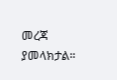መረጃ ያመላክታል።